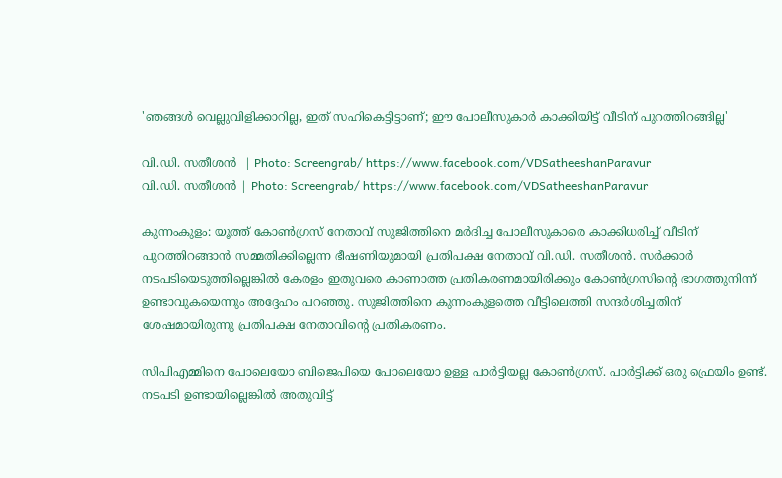'ഞങ്ങൾ വെല്ലുവിളിക്കാറില്ല, ഇത് സഹികെട്ടിട്ടാണ്; ഈ പോലീസുകാർ കാക്കിയിട്ട് വീടിന് പുറത്തിറങ്ങില്ല'

വി.ഡി. സതീശൻ  | Photo: Screengrab/ https://www.facebook.com/VDSatheeshanParavur
വി.ഡി. സതീശൻ | Photo: Screengrab/ https://www.facebook.com/VDSatheeshanParavur

കുന്നംകുളം: യൂത്ത് കോൺഗ്രസ് നേതാവ് സുജിത്തിനെ മർദിച്ച പോലീസുകാരെ കാക്കിധരിച്ച് വീടിന് പുറത്തിറങ്ങാൻ സമ്മതിക്കില്ലെന്ന ഭീഷണിയുമായി പ്രതിപക്ഷ നേതാവ് വി.ഡി. സതീശൻ. സർക്കാർ നടപടിയെടുത്തില്ലെങ്കിൽ കേരളം ഇതുവരെ കാണാത്ത പ്രതികരണമായിരിക്കും കോൺഗ്രസിന്റെ ഭാഗത്തുനിന്ന് ഉണ്ടാവുകയെന്നും അദ്ദേഹം പറഞ്ഞു. സുജിത്തിനെ കുന്നംകുളത്തെ വീട്ടിലെത്തി സന്ദർശിച്ചതിന് ശേഷമായിരുന്നു പ്രതിപക്ഷ നേതാവിന്റെ പ്രതികരണം.

സിപിഎമ്മിനെ പോലെയോ ബിജെപിയെ പോലെയോ ഉള്ള പാർട്ടിയല്ല കോൺഗ്രസ്. പാർട്ടിക്ക് ഒരു ഫ്രെയിം ഉണ്ട്. നടപടി ഉണ്ടായില്ലെങ്കിൽ അതുവിട്ട്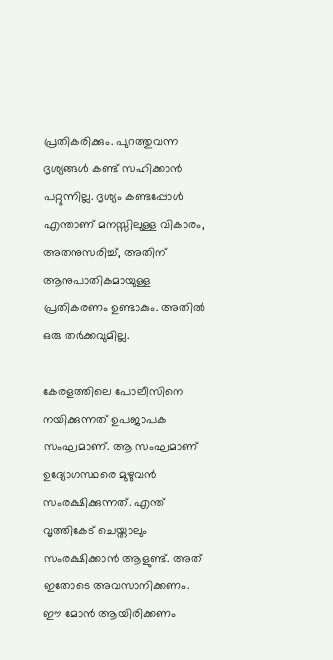പ്രതികരിക്കും. പുറത്തുവന്ന ദൃശ്യങ്ങൾ കണ്ട് സഹിക്കാൻ പറ്റുന്നില്ല. ദൃശ്യം കണ്ടപ്പോൾ എന്താണ് മനസ്സിലുള്ള വികാരം, അതനുസരിച്ച്, അതിന് ആനുപാതികമായുള്ള പ്രതികരണം ഉണ്ടാകും. അതിൽ ഒരു തർക്കവുമില്ല.

കേരളത്തിലെ പോലീസിനെ നയിക്കുന്നത് ഉപജാപക സംഘമാണ്. ആ സംഘമാണ് ഉദ്യോഗസ്ഥരെ മുഴുവൻ സംരക്ഷിക്കുന്നത്. എന്ത് വൃത്തികേട് ചെയ്താലും സംരക്ഷിക്കാൻ ആളുണ്ട്. അത് ഇതോടെ അവസാനിക്കണം. ഈ മോൻ ആയിരിക്കണം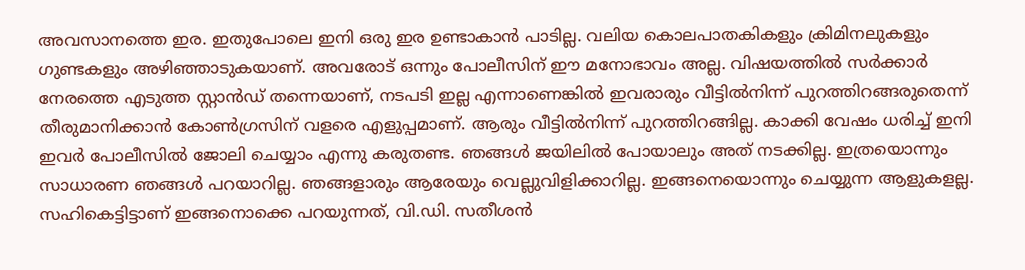അവസാനത്തെ ഇര. ഇതുപോലെ ഇനി ഒരു ഇര ഉണ്ടാകാൻ പാടില്ല. വലിയ കൊലപാതകികളും ക്രിമിനലുകളും ഗുണ്ടകളും അഴിഞ്ഞാടുകയാണ്. അവരോട് ഒന്നും പോലീസിന് ഈ മനോഭാവം അല്ല. വിഷയത്തിൽ സർക്കാർ നേരത്തെ എടുത്ത സ്റ്റാൻഡ് തന്നെയാണ്, നടപടി ഇല്ല എന്നാണെങ്കിൽ ഇവരാരും വീട്ടിൽനിന്ന് പുറത്തിറങ്ങരുതെന്ന് തീരുമാനിക്കാൻ കോൺഗ്രസിന് വളരെ എളുപ്പമാണ്. ആരും വീട്ടിൽനിന്ന് പുറത്തിറങ്ങില്ല. കാക്കി വേഷം ധരിച്ച് ഇനി ഇവർ പോലീസിൽ ജോലി ചെയ്യാം എന്നു കരുതണ്ട. ഞങ്ങൾ ജയിലിൽ പോയാലും അത് നടക്കില്ല. ഇത്രയൊന്നും സാധാരണ ഞങ്ങൾ പറയാറില്ല. ഞങ്ങളാരും ആരേയും വെല്ലുവിളിക്കാറില്ല. ഇങ്ങനെയൊന്നും ചെയ്യുന്ന ആളുകളല്ല. സഹികെട്ടിട്ടാണ് ഇങ്ങനൊക്കെ പറയുന്നത്, വി.ഡി. സതീശൻ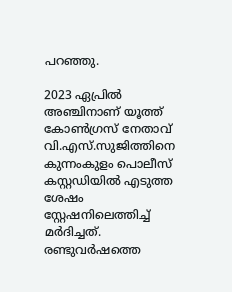പറഞ്ഞു.

2023 ഏപ്രിൽ അഞ്ചിനാണ് യൂത്ത് കോണ്‍ഗ്രസ് നേതാവ് വി.എസ്.സുജിത്തിനെ കുന്നംകുളം പൊലീസ് കസ്റ്റഡിയിൽ എടുത്ത ശേഷം സ്റ്റേഷനിലെത്തിച്ച് മർദിച്ചത്. രണ്ടുവര്‍ഷത്തെ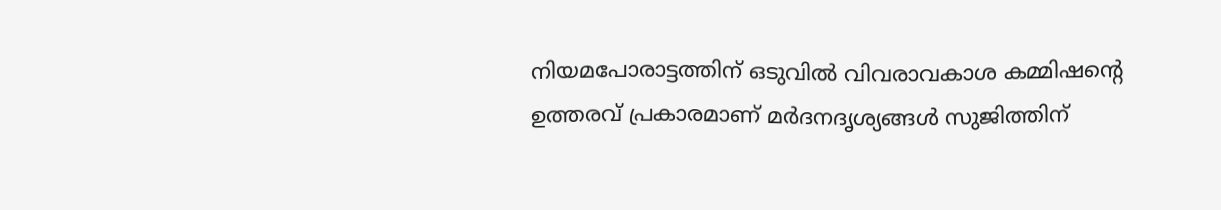നിയമപോരാട്ടത്തിന് ഒടുവിൽ വിവരാവകാശ കമ്മിഷന്‍റെ ഉത്തരവ് പ്രകാരമാണ് മര്‍ദനദൃശ്യങ്ങള്‍ സുജിത്തിന്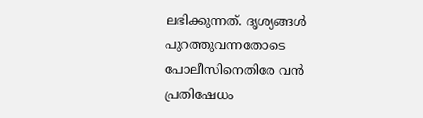ലഭിക്കുന്നത്. ദൃശ്യങ്ങൾ പുറത്തുവന്നതോടെ പോലീസിനെതിരേ വൻ പ്രതിഷേധം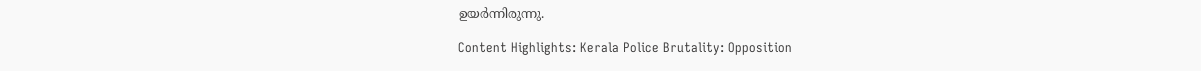ഉയർന്നിരുന്നു.

Content Highlights: Kerala Police Brutality: Opposition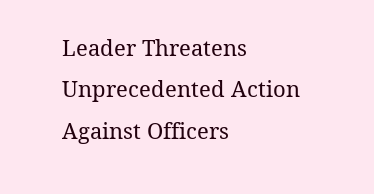Leader Threatens Unprecedented Action Against Officers